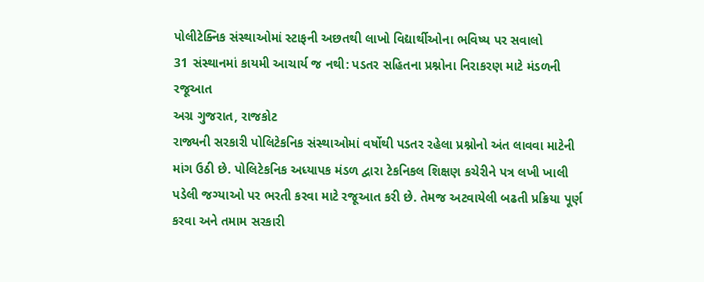પોલીટેક્નિક સંસ્થાઓમાં સ્ટાફની અછતથી લાખો વિદ્યાર્થીઓના ભવિષ્ય પર સવાલો
31 સંસ્થાનમાં કાયમી આચાર્ય જ નથી: પડતર સહિતના પ્રશ્નોના નિરાકરણ માટે મંડળની રજૂઆત
અગ્ર ગુજરાત, રાજકોટ
રાજ્યની સરકારી પોલિટેકનિક સંસ્થાઓમાં વર્ષોથી પડતર રહેલા પ્રશ્નોનો અંત લાવવા માટેની માંગ ઉઠી છે. પોલિટેકનિક અધ્યાપક મંડળ દ્વારા ટેકનિકલ શિક્ષણ કચેરીને પત્ર લખી ખાલી પડેલી જગ્યાઓ પર ભરતી કરવા માટે રજૂઆત કરી છે. તેમજ અટવાયેલી બઢતી પ્રક્રિયા પૂર્ણ કરવા અને તમામ સરકારી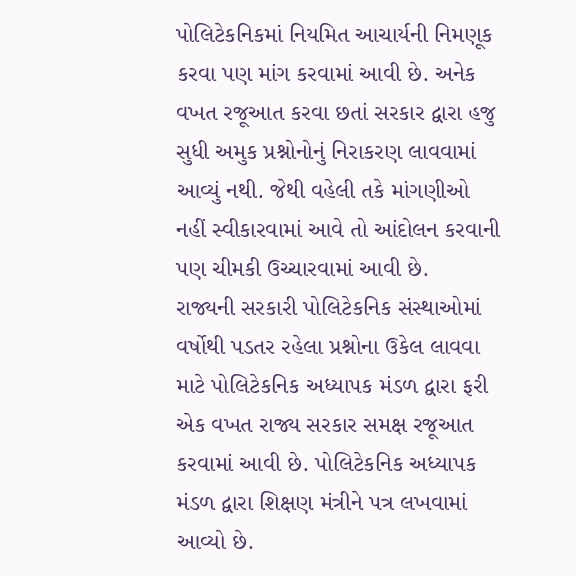પોલિટેકનિકમાં નિયમિત આચાર્યની નિમણૂક કરવા પણ માંગ કરવામાં આવી છે. અનેક વખત રજૂઆત કરવા છતાં સરકાર દ્વારા હજુ સુધી અમુક પ્રશ્નોનોનું નિરાકરણ લાવવામાં આવ્યું નથી. જેથી વહેલી તકે માંગણીઓ નહીં સ્વીકારવામાં આવે તો આંદોલન કરવાની પણ ચીમકી ઉચ્ચારવામાં આવી છે.
રાજ્યની સરકારી પોલિટેકનિક સંસ્થાઓમાં વર્ષોથી પડતર રહેલા પ્રશ્નોના ઉકેલ લાવવા માટે પોલિટેકનિક અધ્યાપક મંડળ દ્વારા ફરી એક વખત રાજ્ય સરકાર સમક્ષ રજૂઆત કરવામાં આવી છે. પોલિટેકનિક અધ્યાપક મંડળ દ્વારા શિક્ષણ મંત્રીને પત્ર લખવામાં આવ્યો છે.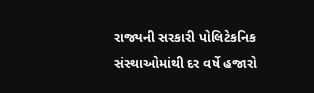રાજ્યની સરકારી પોલિટેકનિક સંસ્થાઓમાંથી દર વર્ષે હજારો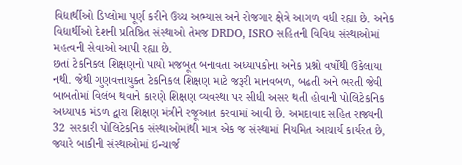વિદ્યાર્થીઓ ડિપ્લોમા પૂર્ણ કરીને ઉચ્ચ અભ્યાસ અને રોજગાર ક્ષેત્રે આગળ વધી રહ્યા છે. અનેક વિદ્યાર્થીઓ દેશની પ્રતિષ્ઠિત સંસ્થાઓ તેમજ DRDO, ISRO સહિતની વિવિધ સંસ્થાઓમાં મહત્વની સેવાઓ આપી રહ્યા છે.
છતાં ટેકનિકલ શિક્ષણનો પાયો મજબૂત બનાવતા અધ્યાપકોના અનેક પ્રશ્નો વર્ષોથી ઉકેલાયા નથી. જેથી ગુણવત્તાયુક્ત ટેકનિકલ શિક્ષણ માટે જરૂરી માનવબળ, બઢતી અને ભરતી જેવી બાબતોમાં વિલંબ થવાને કારણે શિક્ષણ વ્યવસ્થા પર સીધી અસર થતી હોવાની પોલિટેકનિક અધ્યાપક મંડળ દ્વારા શિક્ષણ મંત્રીને રજૂઆત કરવામાં આવી છે. અમદાવાદ સહિત રાજ્યની 32 સરકારી પોલિટેકનિક સંસ્થાઓમાંથી માત્ર એક જ સંસ્થામાં નિયમિત આચાર્ય કાર્યરત છે, જ્યારે બાકીની સંસ્થાઓમાં ઇન્ચાર્જ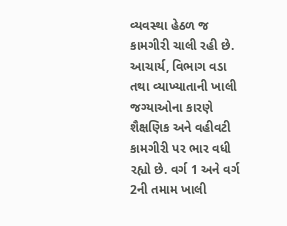વ્યવસ્થા હેઠળ જ કામગીરી ચાલી રહી છે.
આચાર્ય, વિભાગ વડા તથા વ્યાખ્યાતાની ખાલી જગ્યાઓના કારણે શૈક્ષણિક અને વહીવટી કામગીરી પર ભાર વધી રહ્યો છે. વર્ગ 1 અને વર્ગ 2ની તમામ ખાલી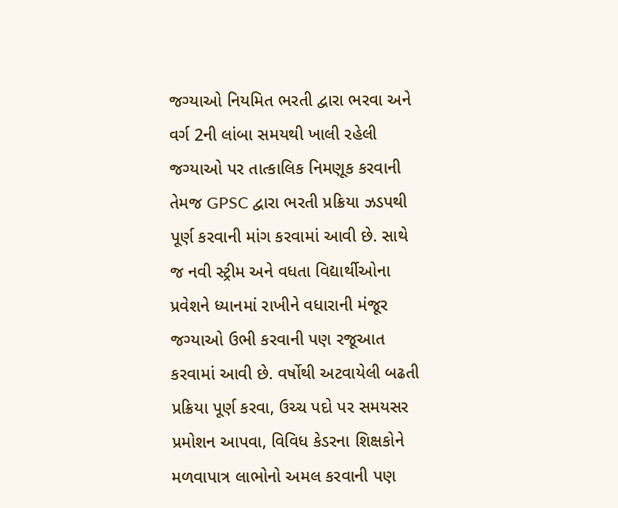જગ્યાઓ નિયમિત ભરતી દ્વારા ભરવા અને વર્ગ 2ની લાંબા સમયથી ખાલી રહેલી જગ્યાઓ પર તાત્કાલિક નિમણૂક કરવાની તેમજ GPSC દ્વારા ભરતી પ્રક્રિયા ઝડપથી પૂર્ણ કરવાની માંગ કરવામાં આવી છે. સાથે જ નવી સ્ટ્રીમ અને વધતા વિદ્યાર્થીઓના પ્રવેશને ધ્યાનમાં રાખીને વધારાની મંજૂર જગ્યાઓ ઉભી કરવાની પણ રજૂઆત કરવામાં આવી છે. વર્ષોથી અટવાયેલી બઢતી પ્રક્રિયા પૂર્ણ કરવા, ઉચ્ચ પદો પર સમયસર પ્રમોશન આપવા, વિવિધ કેડરના શિક્ષકોને મળવાપાત્ર લાભોનો અમલ કરવાની પણ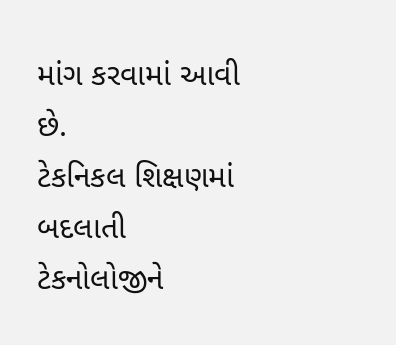માંગ કરવામાં આવી છે.
ટેકનિકલ શિક્ષણમાં બદલાતી ટેકનોલોજીને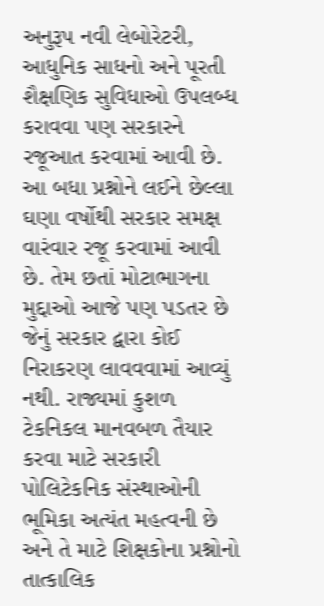અનુરૂપ નવી લેબોરેટરી, આધુનિક સાધનો અને પૂરતી શૈક્ષણિક સુવિધાઓ ઉપલબ્ધ કરાવવા પણ સરકારને રજૂઆત કરવામાં આવી છે. આ બધા પ્રશ્નોને લઈને છેલ્લા ઘણા વર્ષોથી સરકાર સમક્ષ વારંવાર રજૂ કરવામાં આવી છે. તેમ છતાં મોટાભાગના મુદ્દાઓ આજે પણ પડતર છે જેનું સરકાર દ્વારા કોઈ નિરાકરણ લાવવવામાં આવ્યું નથી. રાજ્યમાં કુશળ ટેકનિકલ માનવબળ તૈયાર કરવા માટે સરકારી પોલિટેકનિક સંસ્થાઓની ભૂમિકા અત્યંત મહત્વની છે અને તે માટે શિક્ષકોના પ્રશ્નોનો તાત્કાલિક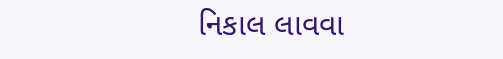નિકાલ લાવવા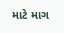માટે માગ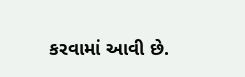કરવામાં આવી છે.